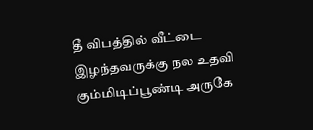தீ விபத்தில் வீட்டை இழந்தவருக்கு நல உதவி
கும்மிடிப்பூண்டி அருகே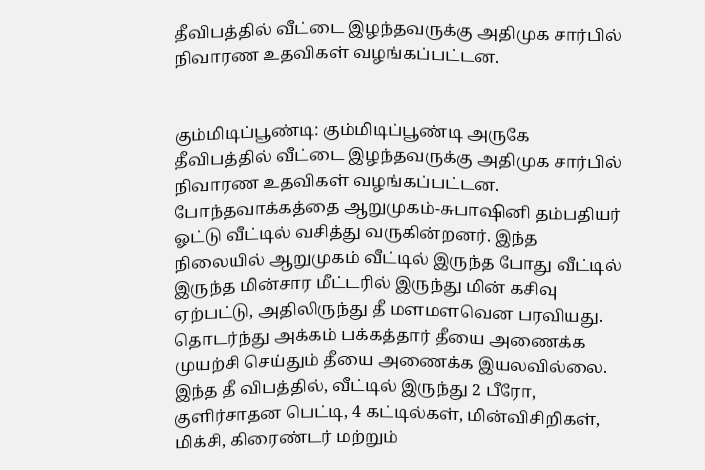தீவிபத்தில் வீட்டை இழந்தவருக்கு அதிமுக சார்பில் நிவாரண உதவிகள் வழங்கப்பட்டன.


கும்மிடிப்பூண்டி: கும்மிடிப்பூண்டி அருகே தீவிபத்தில் வீட்டை இழந்தவருக்கு அதிமுக சார்பில் நிவாரண உதவிகள் வழங்கப்பட்டன.
போந்தவாக்கத்தை ஆறுமுகம்-சுபாஷினி தம்பதியர் ஓட்டு வீட்டில் வசித்து வருகின்றனர். இந்த நிலையில் ஆறுமுகம் வீட்டில் இருந்த போது வீட்டில் இருந்த மின்சார மீட்டரில் இருந்து மின் கசிவு ஏற்பட்டு, அதிலிருந்து தீ மளமளவென பரவியது.
தொடர்ந்து அக்கம் பக்கத்தார் தீயை அணைக்க முயற்சி செய்தும் தீயை அணைக்க இயலவில்லை.
இந்த தீ விபத்தில், வீட்டில் இருந்து 2 பீரோ, குளிர்சாதன பெட்டி, 4 கட்டில்கள், மின்விசிறிகள், மிக்சி, கிரைண்டர் மற்றும்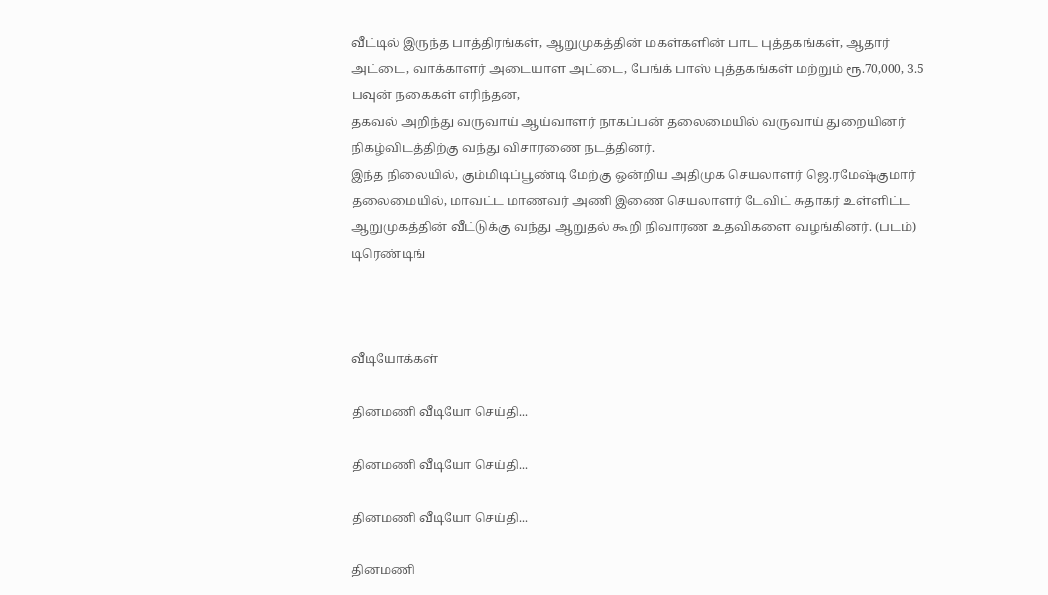வீட்டில் இருந்த பாத்திரங்கள், ஆறுமுகத்தின் மகள்களின் பாட புத்தகங்கள், ஆதார் அட்டை, வாக்காளர் அடையாள அட்டை, பேங்க் பாஸ் புத்தகங்கள் மற்றும் ரூ.70,000, 3.5 பவுன் நகைகள் எரிந்தன,
தகவல் அறிந்து வருவாய் ஆய்வாளர் நாகப்பன் தலைமையில் வருவாய் துறையினர் நிகழ்விடத்திற்கு வந்து விசாரணை நடத்தினர்.
இந்த நிலையில், கும்மிடிப்பூண்டி மேற்கு ஒன்றிய அதிமுக செயலாளர் ஜெ.ரமேஷ்குமார் தலைமையில், மாவட்ட மாணவர் அணி இணை செயலாளர் டேவிட் சுதாகர் உள்ளிட்ட ஆறுமுகத்தின் வீட்டுக்கு வந்து ஆறுதல் கூறி நிவாரண உதவிகளை வழங்கினர். (படம்)
டிரெண்டிங்



வீடியோக்கள்

தினமணி வீடியோ செய்தி...

தினமணி வீடியோ செய்தி...

தினமணி வீடியோ செய்தி...

தினமணி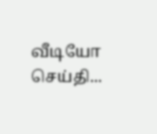வீடியோ செய்தி...